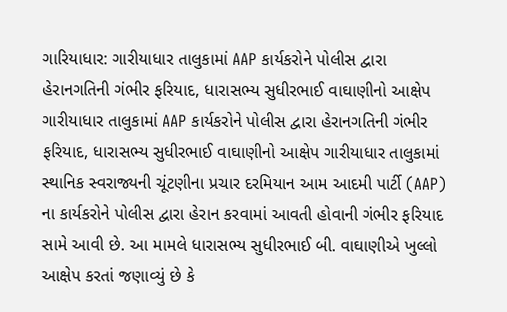ગારિયાધાર: ગારીયાધાર તાલુકામાં AAP કાર્યકરોને પોલીસ દ્વારા હેરાનગતિની ગંભીર ફરિયાદ, ધારાસભ્ય સુધીરભાઈ વાઘાણીનો આક્ષેપ
ગારીયાધાર તાલુકામાં AAP કાર્યકરોને પોલીસ દ્વારા હેરાનગતિની ગંભીર ફરિયાદ, ધારાસભ્ય સુધીરભાઈ વાઘાણીનો આક્ષેપ ગારીયાધાર તાલુકામાં સ્થાનિક સ્વરાજ્યની ચૂંટણીના પ્રચાર દરમિયાન આમ આદમી પાર્ટી (AAP) ના કાર્યકરોને પોલીસ દ્વારા હેરાન કરવામાં આવતી હોવાની ગંભીર ફરિયાદ સામે આવી છે. આ મામલે ધારાસભ્ય સુધીરભાઈ બી. વાઘાણીએ ખુલ્લો આક્ષેપ કરતાં જણાવ્યું છે કે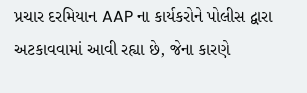પ્રચાર દરમિયાન AAP ના કાર્યકરોને પોલીસ દ્વારા અટકાવવામાં આવી રહ્યા છે, જેના કારણે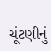ચૂંટણીનું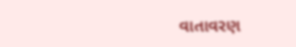વાતાવરણ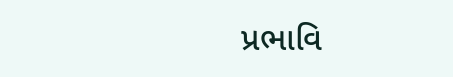પ્રભાવિ